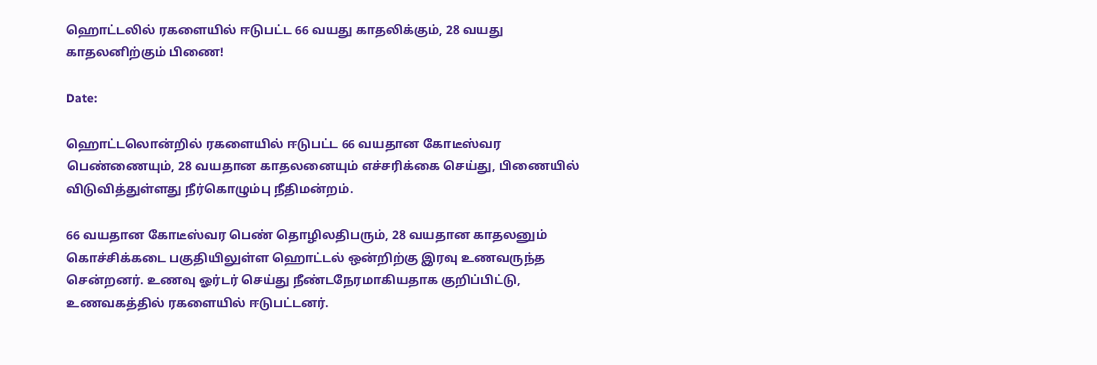ஹொட்டலில் ரகளையில் ஈடுபட்ட 66 வயது காதலிக்கும், 28 வயது காதலனிற்கும் பிணை!

Date:

ஹொட்டலொன்றில் ரகளையில் ஈடுபட்ட 66 வயதான கோடீஸ்வர பெண்ணையும், 28 வயதான காதலனையும் எச்சரிக்கை செய்து, பிணையில் விடுவித்துள்ளது நீர்கொழும்பு நீதிமன்றம்.

66 வயதான கோடீஸ்வர பெண் தொழிலதிபரும், 28 வயதான காதலனும் கொச்சிக்கடை பகுதியிலுள்ள ஹொட்டல் ஒன்றிற்கு இரவு உணவருந்த சென்றனர். உணவு ஓர்டர் செய்து நீண்டநேரமாகியதாக குறிப்பிட்டு, உணவகத்தில் ரகளையில் ஈடுபட்டனர்.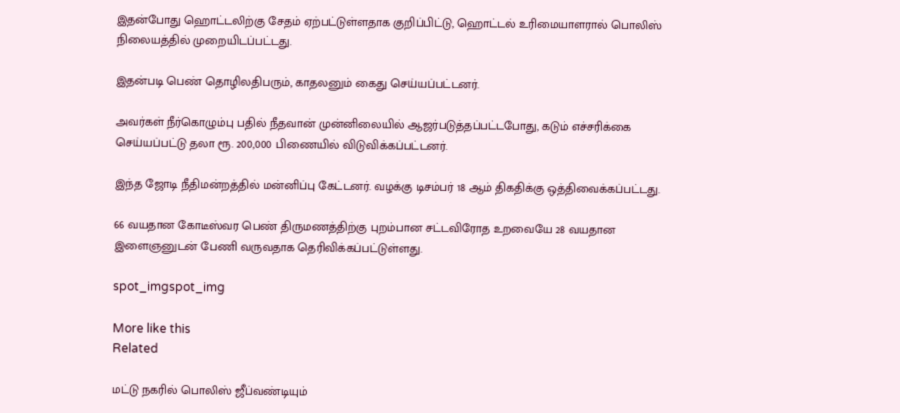இதன்போது ஹொட்டலிற்கு சேதம் ஏற்பட்டுள்ளதாக குறிப்பிட்டு, ஹொட்டல் உரிமையாளரால் பொலிஸ் நிலையத்தில் முறையிடப்பட்டது.

இதன்படி பெண் தொழிலதிபரும், காதலனும் கைது செய்யப்பட்டனர்.

அவர்கள் நீர்கொழும்பு பதில் நீதவான் முன்னிலையில் ஆஜர்படுத்தப்பட்டபோது, கடும் எச்சரிக்கை செய்யப்பட்டு தலா ரூ. 200,000 பிணையில் விடுவிக்கப்பட்டனர்.

இந்த ஜோடி நீதிமன்றத்தில் மன்னிப்பு கேட்டனர். வழக்கு டிசம்பர் 18 ஆம் திகதிக்கு ஒத்திவைக்கப்பட்டது.

66 வயதான கோடீஸ்வர பெண் திருமணத்திற்கு புறம்பான சட்டவிரோத உறவையே 28 வயதான இளைஞனுடன் பேணி வருவதாக தெரிவிக்கப்பட்டுள்ளது.

spot_imgspot_img

More like this
Related

மட்டு நகரில் பொலிஸ் ஜீப்வண்டியும்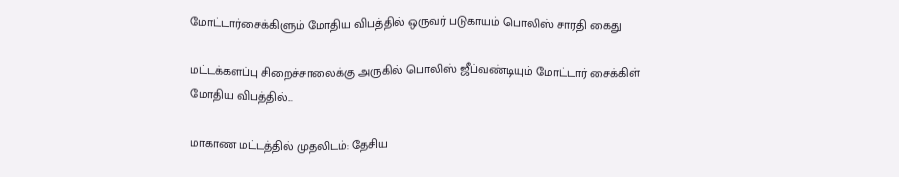மோட்டார்சைக்கிளும் மோதிய விபத்தில் ஒருவர் படுகாயம் பொலிஸ் சாரதி கைது

மட்டக்களப்பு சிறைச்சாலைக்கு அருகில் பொலிஸ் ஜீப்வண்டியும் மோட்டார் சைக்கிள் மோதிய விபத்தில்...

மாகாண மட்டத்தில் முதலிடம்: தேசிய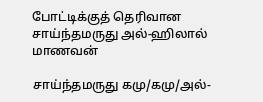போட்டிக்குத் தெரிவான சாய்ந்தமருது அல்-ஹிலால் மாணவன்

சாய்ந்தமருது கமு/கமு/அல்-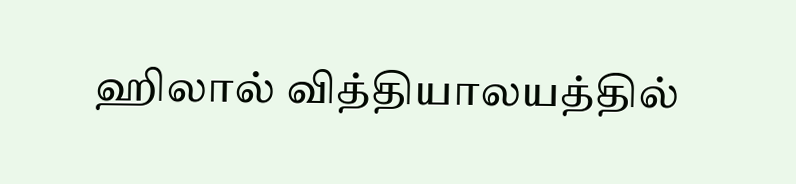ஹிலால் வித்தியாலயத்தில்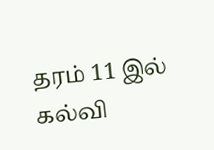தரம் 11 இல் கல்வி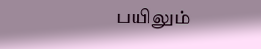பயிலும்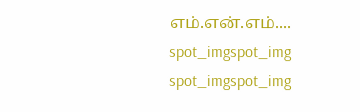எம்.என்.எம்....
spot_imgspot_img
spot_imgspot_img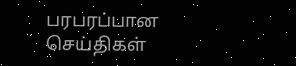பரபரப்பான செய்திகள்